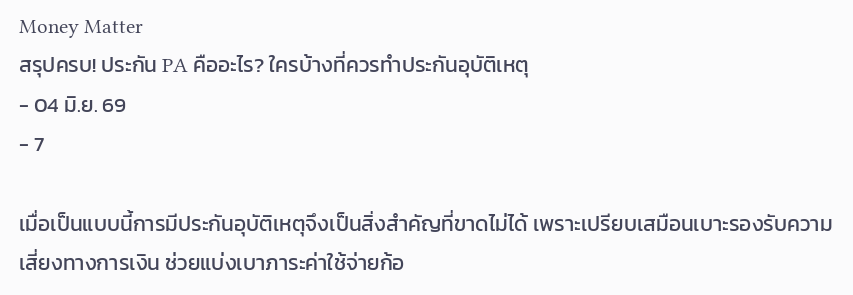Money Matter
สรุปครบ! ประกัน PA คืออะไร? ใครบ้างที่ควรทำประกันอุบัติเหตุ
- 04 มิ.ย. 69
- 7

เมื่อเป็นแบบนี้การมีประกันอุบัติเหตุจึงเป็นสิ่งสำคัญที่ขาดไม่ได้ เพราะเปรียบเสมือนเบาะรองรับความเสี่ยงทางการเงิน ช่วยแบ่งเบาภาระค่าใช้จ่ายก้อ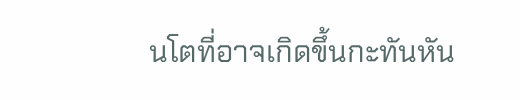นโตที่อาจเกิดขึ้นกะทันหัน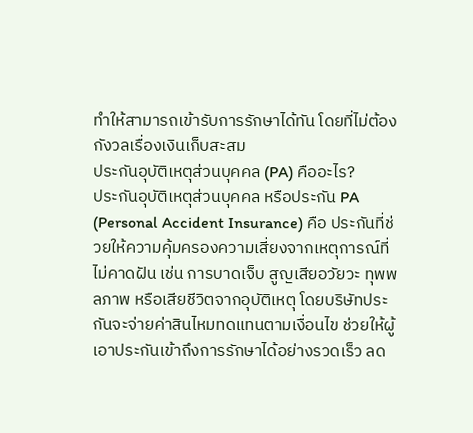ทำให้สามารถเข้ารับการรักษาได้ทัน โดยที่ไม่ต้องกังวลเรื่องเงินเก็บสะสม
ประกันอุบัติเหตุส่วนบุคคล (PA) คืออะไร?
ประกันอุบัติเหตุส่วนบุคคล หรือประกัน PA (Personal Accident Insurance) คือ ประกันที่ช่วยให้ความคุ้มครองความเสี่ยงจากเหตุการณ์ที่ไม่คาดฝัน เช่น การบาดเจ็บ สูญเสียอวัยวะ ทุพพลภาพ หรือเสียชีวิตจากอุบัติเหตุ โดยบริษัทประกันจะจ่ายค่าสินไหมทดแทนตามเงื่อนไข ช่วยให้ผู้เอาประกันเข้าถึงการรักษาได้อย่างรวดเร็ว ลด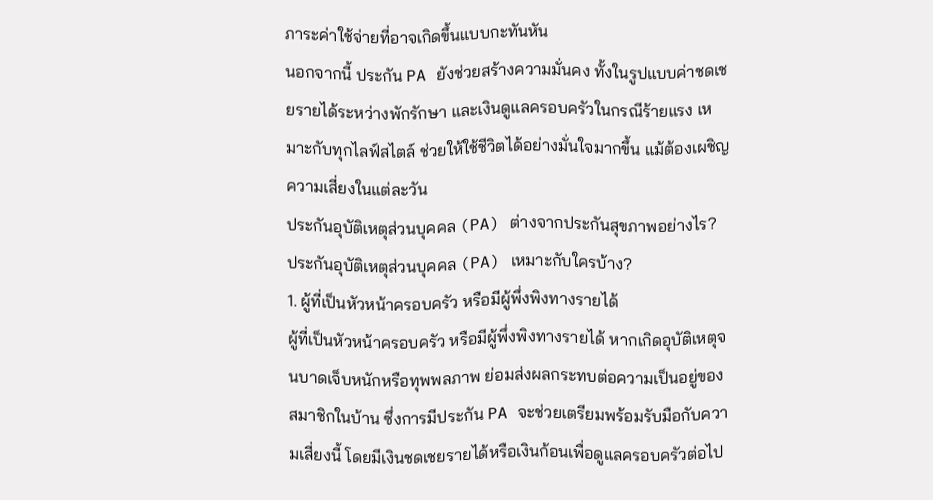ภาระค่าใช้จ่ายที่อาจเกิดขึ้นแบบกะทันหัน
นอกจากนี้ ประกัน PA ยังช่วยสร้างความมั่นคง ทั้งในรูปแบบค่าชดเชยรายได้ระหว่างพักรักษา และเงินดูแลครอบครัวในกรณีร้ายแรง เหมาะกับทุกไลฟ์สไตล์ ช่วยให้ใช้ชีวิตได้อย่างมั่นใจมากขึ้น แม้ต้องเผชิญความเสี่ยงในแต่ละวัน
ประกันอุบัติเหตุส่วนบุคคล (PA) ต่างจากประกันสุขภาพอย่างไร?
ประกันอุบัติเหตุส่วนบุคคล (PA) เหมาะกับใครบ้าง?
1. ผู้ที่เป็นหัวหน้าครอบครัว หรือมีผู้พึ่งพิงทางรายได้
ผู้ที่เป็นหัวหน้าครอบครัว หรือมีผู้พึ่งพิงทางรายได้ หากเกิดอุบัติเหตุจนบาดเจ็บหนักหรือทุพพลภาพ ย่อมส่งผลกระทบต่อความเป็นอยู่ของสมาชิกในบ้าน ซึ่งการมีประกัน PA จะช่วยเตรียมพร้อมรับมือกับความเสี่ยงนี้ โดยมีเงินชดเชยรายได้หรือเงินก้อนเพื่อดูแลครอบครัวต่อไป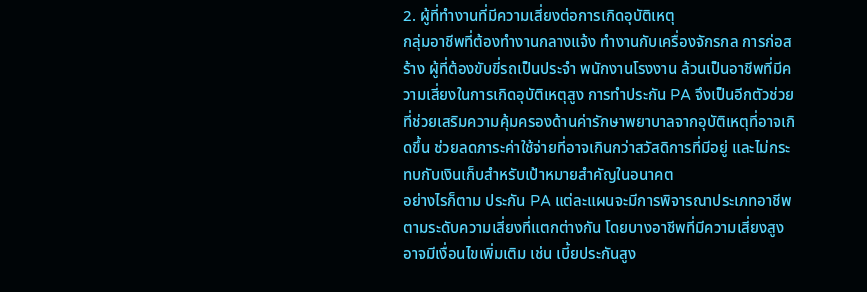2. ผู้ที่ทำงานที่มีความเสี่ยงต่อการเกิดอุบัติเหตุ
กลุ่มอาชีพที่ต้องทำงานกลางแจ้ง ทำงานกับเครื่องจักรกล การก่อสร้าง ผู้ที่ต้องขับขี่รถเป็นประจำ พนักงานโรงงาน ล้วนเป็นอาชีพที่มีความเสี่ยงในการเกิดอุบัติเหตุสูง การทำประกัน PA จึงเป็นอีกตัวช่วยที่ช่วยเสริมความคุ้มครองด้านค่ารักษาพยาบาลจากอุบัติเหตุที่อาจเกิดขึ้น ช่วยลดภาระค่าใช้จ่ายที่อาจเกินกว่าสวัสดิการที่มีอยู่ และไม่กระทบกับเงินเก็บสำหรับเป้าหมายสำคัญในอนาคต
อย่างไรก็ตาม ประกัน PA แต่ละแผนจะมีการพิจารณาประเภทอาชีพตามระดับความเสี่ยงที่แตกต่างกัน โดยบางอาชีพที่มีความเสี่ยงสูงอาจมีเงื่อนไขเพิ่มเติม เช่น เบี้ยประกันสูง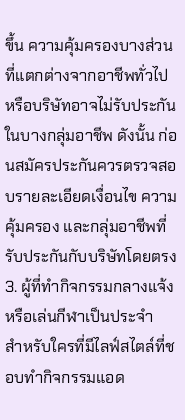ขึ้น ความคุ้มครองบางส่วนที่แตกต่างจากอาชีพทั่วไป หรือบริษัทอาจไม่รับประกันในบางกลุ่มอาชีพ ดังนั้น ก่อนสมัครประกันควรตรวจสอบรายละเอียดเงื่อนไข ความคุ้มครอง และกลุ่มอาชีพที่รับประกันกับบริษัทโดยตรง
3. ผู้ที่ทำกิจกรรมกลางแจ้งหรือเล่นกีฬาเป็นประจำ
สำหรับใครที่มีไลฟ์สไตล์ที่ชอบทำกิจกรรมแอด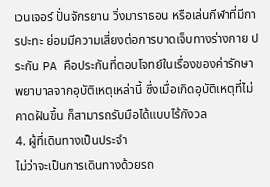เวนเจอร์ ปั่นจักรยาน วิ่งมาราธอน หรือเล่นกีฬาที่มีการปะทะ ย่อมมีความเสี่ยงต่อการบาดเจ็บทางร่างกาย ประกัน PA คือประกันที่ตอบโจทย์ในเรื่องของค่ารักษาพยาบาลจากอุบัติเหตุเหล่านี้ ซึ่งเมื่อเกิดอุบัติเหตุที่ไม่คาดฝันขึ้น ก็สามารถรับมือได้แบบไร้กังวล
4. ผู้ที่เดินทางเป็นประจำ
ไม่ว่าจะเป็นการเดินทางด้วยรถ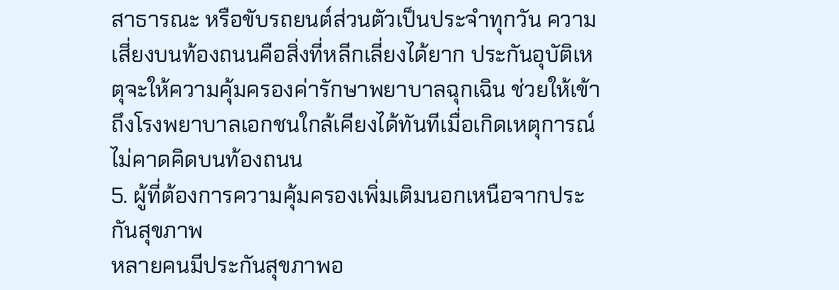สาธารณะ หรือขับรถยนต์ส่วนตัวเป็นประจำทุกวัน ความเสี่ยงบนท้องถนนคือสิ่งที่หลีกเลี่ยงได้ยาก ประกันอุบัติเหตุจะให้ความคุ้มครองค่ารักษาพยาบาลฉุกเฉิน ช่วยให้เข้าถึงโรงพยาบาลเอกชนใกล้เคียงได้ทันทีเมื่อเกิดเหตุการณ์ไม่คาดคิดบนท้องถนน
5. ผู้ที่ต้องการความคุ้มครองเพิ่มเติมนอกเหนือจากประกันสุขภาพ
หลายคนมีประกันสุขภาพอ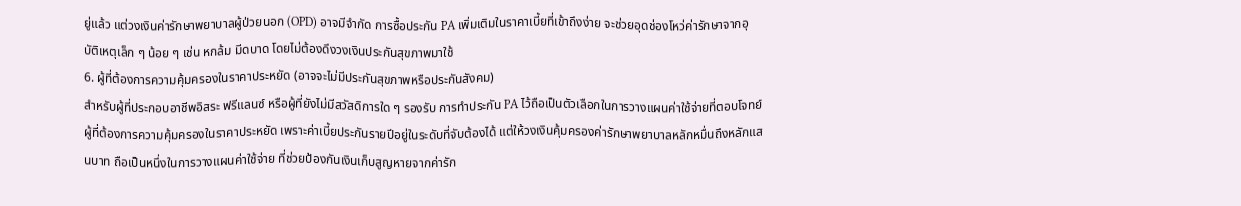ยู่แล้ว แต่วงเงินค่ารักษาพยาบาลผู้ป่วยนอก (OPD) อาจมีจำกัด การซื้อประกัน PA เพิ่มเติมในราคาเบี้ยที่เข้าถึงง่าย จะช่วยอุดช่องโหว่ค่ารักษาจากอุบัติเหตุเล็ก ๆ น้อย ๆ เช่น หกล้ม มีดบาด โดยไม่ต้องดึงวงเงินประกันสุขภาพมาใช้
6. ผู้ที่ต้องการความคุ้มครองในราคาประหยัด (อาจจะไม่มีประกันสุขภาพหรือประกันสังคม)
สำหรับผู้ที่ประกอบอาชีพอิสระ ฟรีแลนซ์ หรือผู้ที่ยังไม่มีสวัสดิการใด ๆ รองรับ การทำประกัน PA ไว้ถือเป็นตัวเลือกในการวางแผนค่าใช้จ่ายที่ตอบโจทย์ผู้ที่ต้องการความคุ้มครองในราคาประหยัด เพราะค่าเบี้ยประกันรายปีอยู่ในระดับที่จับต้องได้ แต่ให้วงเงินคุ้มครองค่ารักษาพยาบาลหลักหมื่นถึงหลักแสนบาท ถือเป็นหนึ่งในการวางแผนค่าใช้จ่าย ที่ช่วยป้องกันเงินเก็บสูญหายจากค่ารัก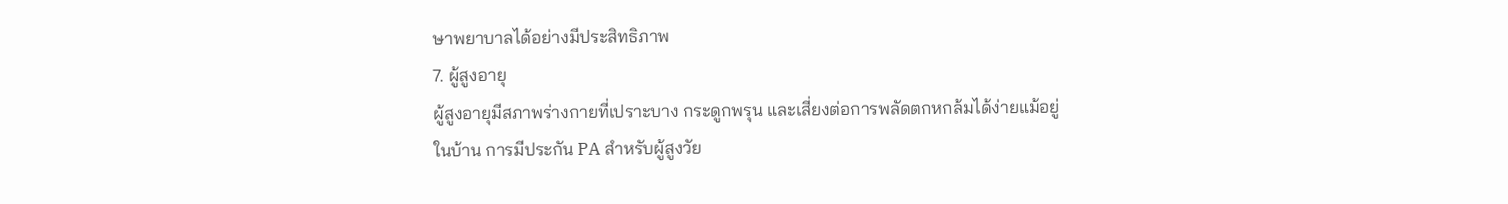ษาพยาบาลได้อย่างมีประสิทธิภาพ
7. ผู้สูงอายุ
ผู้สูงอายุมีสภาพร่างกายที่เปราะบาง กระดูกพรุน และเสี่ยงต่อการพลัดตกหกล้มได้ง่ายแม้อยู่ในบ้าน การมีประกัน PA สำหรับผู้สูงวัย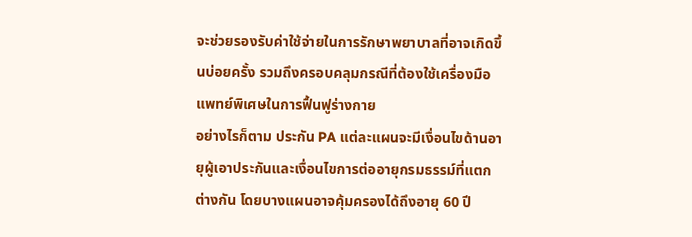จะช่วยรองรับค่าใช้จ่ายในการรักษาพยาบาลที่อาจเกิดขึ้นบ่อยครั้ง รวมถึงครอบคลุมกรณีที่ต้องใช้เครื่องมือแพทย์พิเศษในการฟื้นฟูร่างกาย
อย่างไรก็ตาม ประกัน PA แต่ละแผนจะมีเงื่อนไขด้านอายุผู้เอาประกันและเงื่อนไขการต่ออายุกรมธรรม์ที่แตกต่างกัน โดยบางแผนอาจคุ้มครองได้ถึงอายุ 60 ปี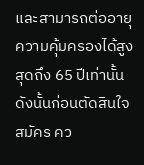และสามารถต่ออายุความคุ้มครองได้สูงสุดถึง 65 ปีเท่านั้น ดังนั้นก่อนตัดสินใจสมัคร คว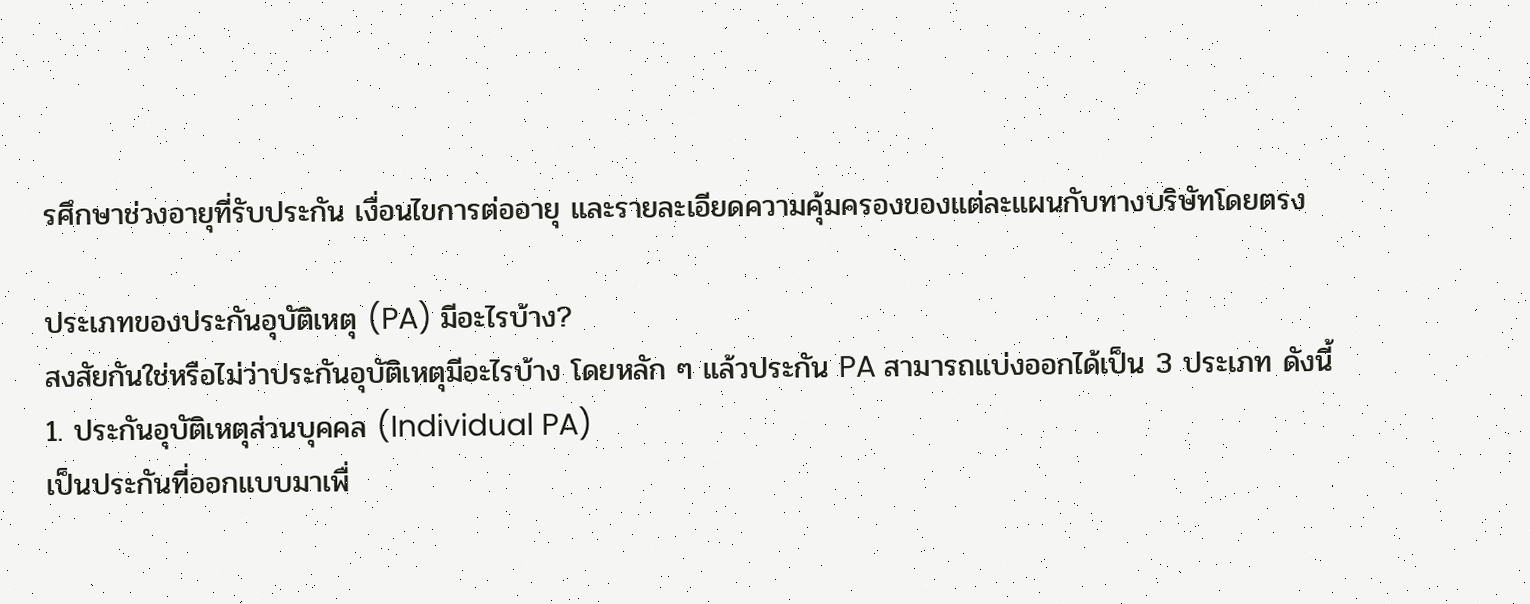รศึกษาช่วงอายุที่รับประกัน เงื่อนไขการต่ออายุ และรายละเอียดความคุ้มครองของแต่ละแผนกับทางบริษัทโดยตรง

ประเภทของประกันอุบัติเหตุ (PA) มีอะไรบ้าง?
สงสัยกันใช่หรือไม่ว่าประกันอุบัติเหตุมีอะไรบ้าง โดยหลัก ๆ แล้วประกัน PA สามารถแบ่งออกได้เป็น 3 ประเภท ดังนี้
1. ประกันอุบัติเหตุส่วนบุคคล (Individual PA)
เป็นประกันที่ออกแบบมาเพื่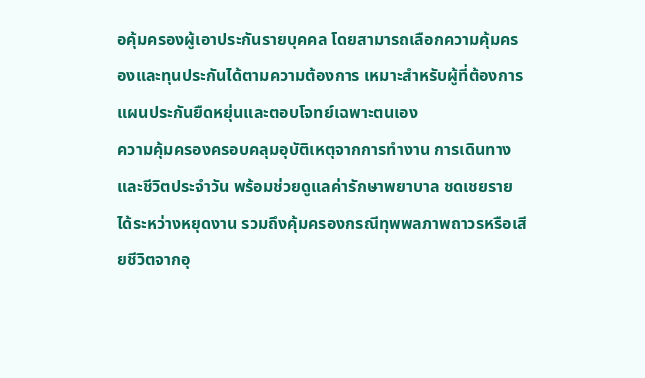อคุ้มครองผู้เอาประกันรายบุคคล โดยสามารถเลือกความคุ้มครองและทุนประกันได้ตามความต้องการ เหมาะสำหรับผู้ที่ต้องการแผนประกันยืดหยุ่นและตอบโจทย์เฉพาะตนเอง
ความคุ้มครองครอบคลุมอุบัติเหตุจากการทำงาน การเดินทาง และชีวิตประจำวัน พร้อมช่วยดูแลค่ารักษาพยาบาล ชดเชยรายได้ระหว่างหยุดงาน รวมถึงคุ้มครองกรณีทุพพลภาพถาวรหรือเสียชีวิตจากอุ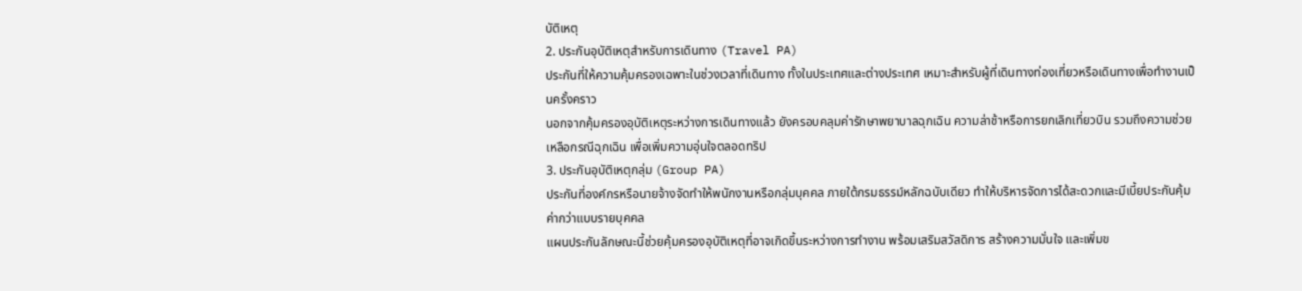บัติเหตุ
2. ประกันอุบัติเหตุสำหรับการเดินทาง (Travel PA)
ประกันที่ให้ความคุ้มครองเฉพาะในช่วงเวลาที่เดินทาง ทั้งในประเทศและต่างประเทศ เหมาะสำหรับผู้ที่เดินทางท่องเที่ยวหรือเดินทางเพื่อทำงานเป็นครั้งคราว
นอกจากคุ้มครองอุบัติเหตุระหว่างการเดินทางแล้ว ยังครอบคลุมค่ารักษาพยาบาลฉุกเฉิน ความล่าช้าหรือการยกเลิกเที่ยวบิน รวมถึงความช่วยเหลือกรณีฉุกเฉิน เพื่อเพิ่มความอุ่นใจตลอดทริป
3. ประกันอุบัติเหตุกลุ่ม (Group PA)
ประกันที่องค์กรหรือนายจ้างจัดทำให้พนักงานหรือกลุ่มบุคคล ภายใต้กรมธรรม์หลักฉบับเดียว ทำให้บริหารจัดการได้สะดวกและมีเบี้ยประกันคุ้มค่ากว่าแบบรายบุคคล
แผนประกันลักษณะนี้ช่วยคุ้มครองอุบัติเหตุที่อาจเกิดขึ้นระหว่างการทำงาน พร้อมเสริมสวัสดิการ สร้างความมั่นใจ และเพิ่มข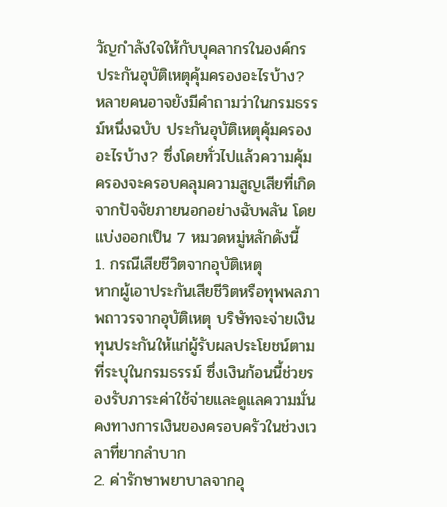วัญกำลังใจให้กับบุคลากรในองค์กร
ประกันอุบัติเหตุคุ้มครองอะไรบ้าง?
หลายคนอาจยังมีคำถามว่าในกรมธรรม์หนึ่งฉบับ ประกันอุบัติเหตุคุ้มครองอะไรบ้าง? ซึ่งโดยทั่วไปแล้วความคุ้มครองจะครอบคลุมความสูญเสียที่เกิดจากปัจจัยภายนอกอย่างฉับพลัน โดยแบ่งออกเป็น 7 หมวดหมู่หลักดังนี้
1. กรณีเสียชีวิตจากอุบัติเหตุ
หากผู้เอาประกันเสียชีวิตหรือทุพพลภาพถาวรจากอุบัติเหตุ บริษัทจะจ่ายเงินทุนประกันให้แก่ผู้รับผลประโยชน์ตามที่ระบุในกรมธรรม์ ซึ่งเงินก้อนนี้ช่วยรองรับภาระค่าใช้จ่ายและดูแลความมั่นคงทางการเงินของครอบครัวในช่วงเวลาที่ยากลำบาก
2. ค่ารักษาพยาบาลจากอุ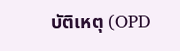บัติเหตุ (OPD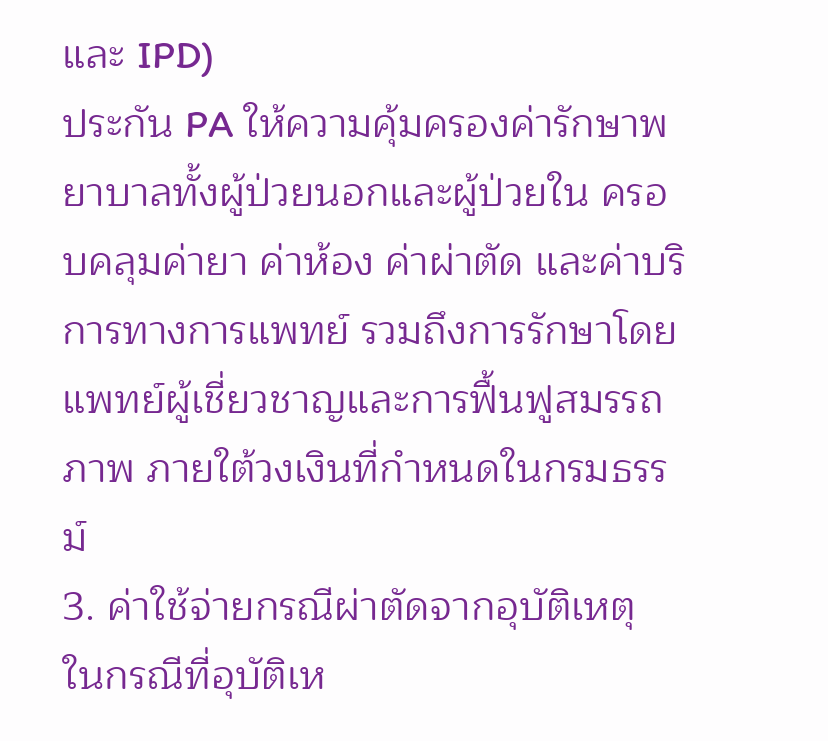และ IPD)
ประกัน PA ให้ความคุ้มครองค่ารักษาพยาบาลทั้งผู้ป่วยนอกและผู้ป่วยใน ครอบคลุมค่ายา ค่าห้อง ค่าผ่าตัด และค่าบริการทางการแพทย์ รวมถึงการรักษาโดยแพทย์ผู้เชี่ยวชาญและการฟื้นฟูสมรรถภาพ ภายใต้วงเงินที่กำหนดในกรมธรรม์
3. ค่าใช้จ่ายกรณีผ่าตัดจากอุบัติเหตุ
ในกรณีที่อุบัติเห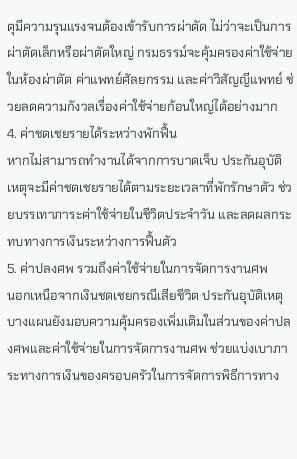ตุมีความรุนแรงจนต้องเข้ารับการผ่าตัด ไม่ว่าจะเป็นการผ่าตัดเล็กหรือผ่าตัดใหญ่ กรมธรรม์จะคุ้มครองค่าใช้จ่ายในห้องผ่าตัด ค่าแพทย์ศัลยกรรม และค่าวิสัญญีแพทย์ ช่วยลดความกังวลเรื่องค่าใช้จ่ายก้อนใหญ่ได้อย่างมาก
4. ค่าชดเชยรายได้ระหว่างพักฟื้น
หากไม่สามารถทำงานได้จากการบาดเจ็บ ประกันอุบัติเหตุจะมีค่าชดเชยรายได้ตามระยะเวลาที่พักรักษาตัว ช่วยบรรเทาภาระค่าใช้จ่ายในชีวิตประจำวัน และลดผลกระทบทางการเงินระหว่างการฟื้นตัว
5. ค่าปลงศพ รวมถึงค่าใช้จ่ายในการจัดการงานศพ
นอกเหนือจากเงินชดเชยกรณีเสียชีวิต ประกันอุบัติเหตุบางแผนยังมอบความคุ้มครองเพิ่มเติมในส่วนของค่าปลงศพและค่าใช้จ่ายในการจัดการงานศพ ช่วยแบ่งเบาภาระทางการเงินของครอบครัวในการจัดการพิธีการทาง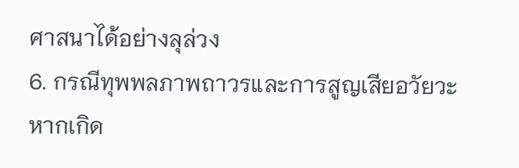ศาสนาได้อย่างลุล่วง
6. กรณีทุพพลภาพถาวรและการสูญเสียอวัยวะ
หากเกิด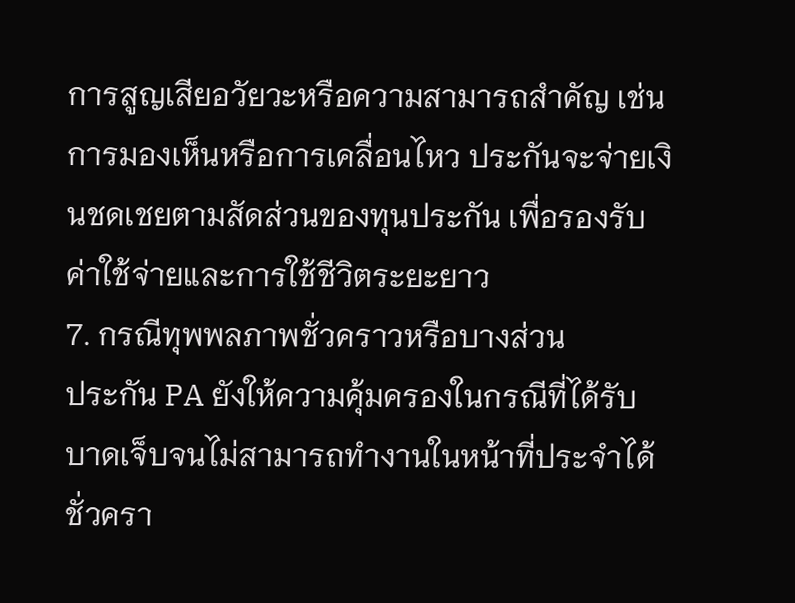การสูญเสียอวัยวะหรือความสามารถสำคัญ เช่น การมองเห็นหรือการเคลื่อนไหว ประกันจะจ่ายเงินชดเชยตามสัดส่วนของทุนประกัน เพื่อรองรับค่าใช้จ่ายและการใช้ชีวิตระยะยาว
7. กรณีทุพพลภาพชั่วคราวหรือบางส่วน
ประกัน PA ยังให้ความคุ้มครองในกรณีที่ได้รับบาดเจ็บจนไม่สามารถทำงานในหน้าที่ประจำได้ชั่วครา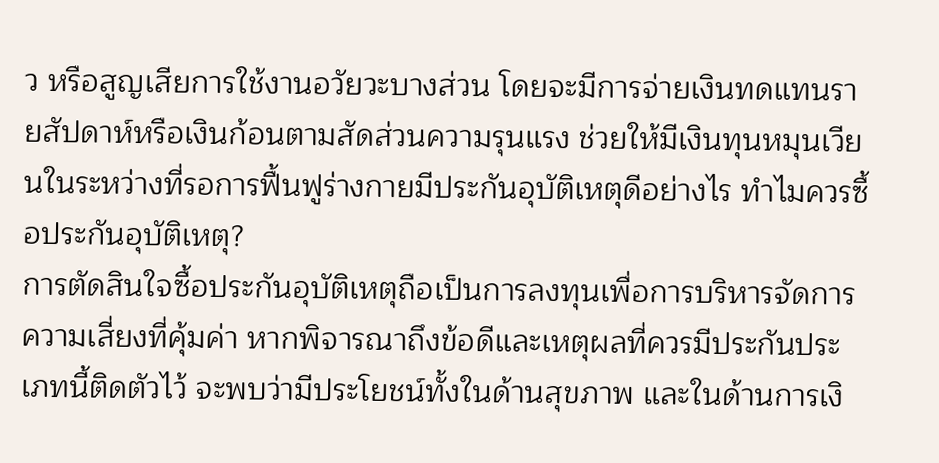ว หรือสูญเสียการใช้งานอวัยวะบางส่วน โดยจะมีการจ่ายเงินทดแทนรายสัปดาห์หรือเงินก้อนตามสัดส่วนความรุนแรง ช่วยให้มีเงินทุนหมุนเวียนในระหว่างที่รอการฟื้นฟูร่างกายมีประกันอุบัติเหตุดีอย่างไร ทำไมควรซื้อประกันอุบัติเหตุ?
การตัดสินใจซื้อประกันอุบัติเหตุถือเป็นการลงทุนเพื่อการบริหารจัดการความเสี่ยงที่คุ้มค่า หากพิจารณาถึงข้อดีและเหตุผลที่ควรมีประกันประเภทนี้ติดตัวไว้ จะพบว่ามีประโยชน์ทั้งในด้านสุขภาพ และในด้านการเงิ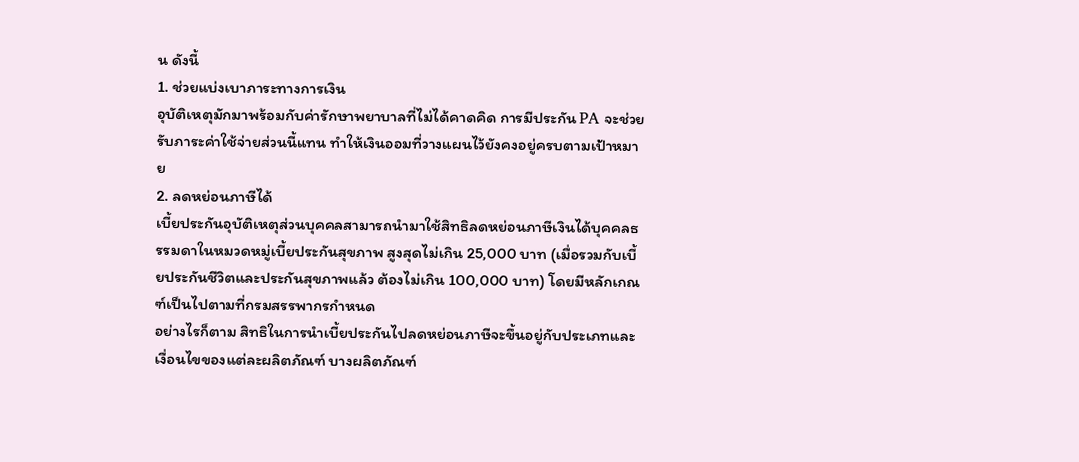น ดังนี้
1. ช่วยแบ่งเบาภาระทางการเงิน
อุบัติเหตุมักมาพร้อมกับค่ารักษาพยาบาลที่ไม่ได้คาดคิด การมีประกัน PA จะช่วยรับภาระค่าใช้จ่ายส่วนนี้แทน ทำให้เงินออมที่วางแผนไว้ยังคงอยู่ครบตามเป้าหมาย
2. ลดหย่อนภาษีได้
เบี้ยประกันอุบัติเหตุส่วนบุคคลสามารถนำมาใช้สิทธิลดหย่อนภาษีเงินได้บุคคลธรรมดาในหมวดหมู่เบี้ยประกันสุขภาพ สูงสุดไม่เกิน 25,000 บาท (เมื่อรวมกับเบี้ยประกันชีวิตและประกันสุขภาพแล้ว ต้องไม่เกิน 100,000 บาท) โดยมีหลักเกณฑ์เป็นไปตามที่กรมสรรพากรกำหนด
อย่างไรก็ตาม สิทธิในการนำเบี้ยประกันไปลดหย่อนภาษีจะขึ้นอยู่กับประเภทและเงื่อนไขของแต่ละผลิตภัณฑ์ บางผลิตภัณฑ์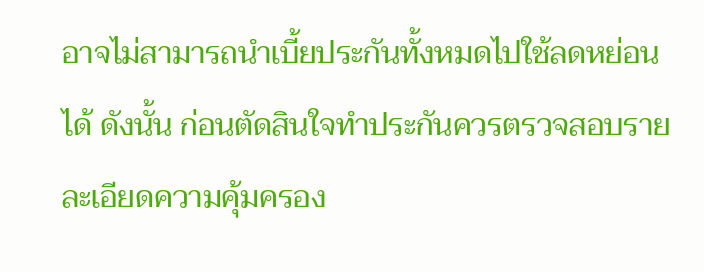อาจไม่สามารถนำเบี้ยประกันทั้งหมดไปใช้ลดหย่อนได้ ดังนั้น ก่อนตัดสินใจทำประกันควรตรวจสอบรายละเอียดความคุ้มครอง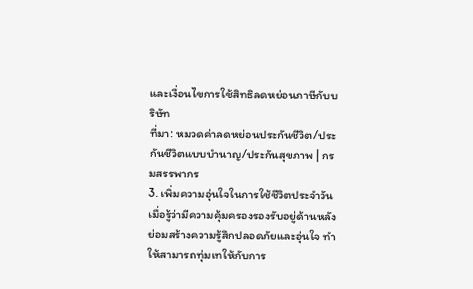และเงื่อนไขการใช้สิทธิลดหย่อนภาษีกับบริษัท
ที่มา: หมวดค่าลดหย่อนประกันชีวิต/ประกันชีวิตแบบบำนาญ/ประกันสุขภาพ | กรมสรรพากร
3. เพิ่มความอุ่นใจในการใช้ชีวิตประจำวัน
เมื่อรู้ว่ามีความคุ้มครองรองรับอยู่ด้านหลัง ย่อมสร้างความรู้สึกปลอดภัยและอุ่นใจ ทำให้สามารถทุ่มเทให้กับการ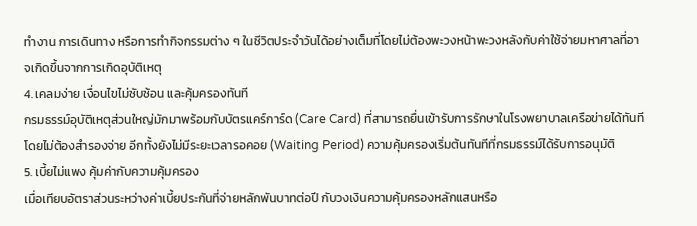ทำงาน การเดินทาง หรือการทำกิจกรรมต่าง ๆ ในชีวิตประจำวันได้อย่างเต็มที่โดยไม่ต้องพะวงหน้าพะวงหลังกับค่าใช้จ่ายมหาศาลที่อาจเกิดขึ้นจากการเกิดอุบัติเหตุ
4. เคลมง่าย เงื่อนไขไม่ซับซ้อน และคุ้มครองทันที
กรมธรรม์อุบัติเหตุส่วนใหญ่มักมาพร้อมกับบัตรแคร์การ์ด (Care Card) ที่สามารถยื่นเข้ารับการรักษาในโรงพยาบาลเครือข่ายได้ทันทีโดยไม่ต้องสำรองจ่าย อีกทั้งยังไม่มีระยะเวลารอคอย (Waiting Period) ความคุ้มครองเริ่มต้นทันทีที่กรมธรรม์ได้รับการอนุมัติ
5. เบี้ยไม่แพง คุ้มค่ากับความคุ้มครอง
เมื่อเทียบอัตราส่วนระหว่างค่าเบี้ยประกันที่จ่ายหลักพันบาทต่อปี กับวงเงินความคุ้มครองหลักแสนหรือ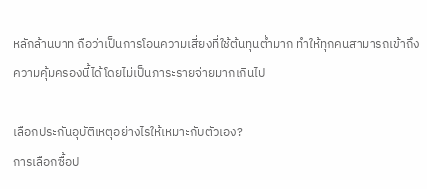หลักล้านบาท ถือว่าเป็นการโอนความเสี่ยงที่ใช้ต้นทุนต่ำมาก ทำให้ทุกคนสามารถเข้าถึงความคุ้มครองนี้ได้โดยไม่เป็นภาระรายจ่ายมากเกินไป

เลือกประกันอุบัติเหตุอย่างไรให้เหมาะกับตัวเอง?
การเลือกซื้อป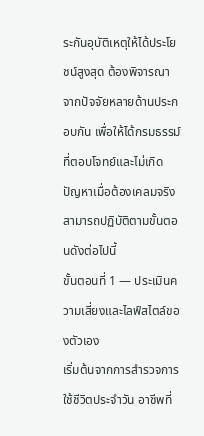ระกันอุบัติเหตุให้ได้ประโยชน์สูงสุด ต้องพิจารณาจากปัจจัยหลายด้านประกอบกัน เพื่อให้ได้กรมธรรม์ที่ตอบโจทย์และไม่เกิดปัญหาเมื่อต้องเคลมจริง สามารถปฏิบัติตามขั้นตอนดังต่อไปนี้
ขั้นตอนที่ 1 — ประเมินความเสี่ยงและไลฟ์สไตล์ของตัวเอง
เริ่มต้นจากการสำรวจการใช้ชีวิตประจำวัน อาชีพที่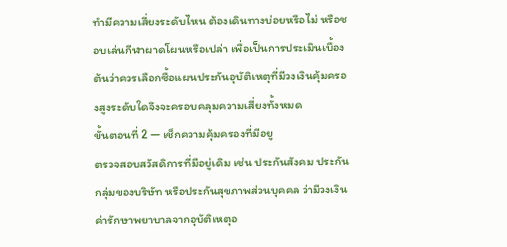ทำมีความเสี่ยงระดับไหน ต้องเดินทางบ่อยหรือไม่ หรือชอบเล่นกีฬาผาดโผนหรือเปล่า เพื่อเป็นการประเมินเบื้องต้นว่าควรเลือกซื้อแผนประกันอุบัติเหตุที่มีวงเงินคุ้มครองสูงระดับใดจึงจะครอบคลุมความเสี่ยงทั้งหมด
ขั้นตอนที่ 2 — เช็กความคุ้มครองที่มีอยู
ตรวจสอบสวัสดิการที่มีอยู่เดิม เช่น ประกันสังคม ประกันกลุ่มของบริษัท หรือประกันสุขภาพส่วนบุคคล ว่ามีวงเงินค่ารักษาพยาบาลจากอุบัติเหตุอ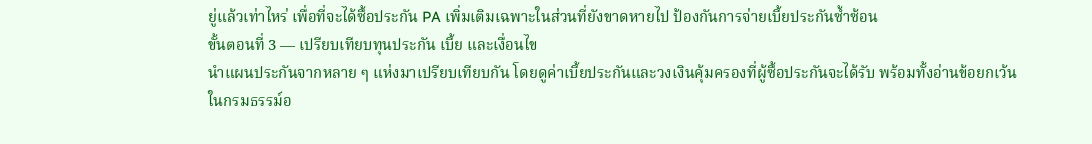ยู่แล้วเท่าไหร่ เพื่อที่จะได้ซื้อประกัน PA เพิ่มเติมเฉพาะในส่วนที่ยังขาดหายไป ป้องกันการจ่ายเบี้ยประกันซ้ำซ้อน
ขั้นตอนที่ 3 — เปรียบเทียบทุนประกัน เบี้ย และเงื่อนไข
นำแผนประกันจากหลาย ๆ แห่งมาเปรียบเทียบกัน โดยดูค่าเบี้ยประกันและวงเงินคุ้มครองที่ผู้ซื้อประกันจะได้รับ พร้อมทั้งอ่านข้อยกเว้นในกรมธรรม์อ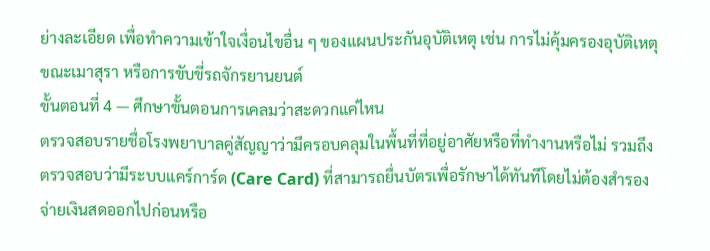ย่างละเอียด เพื่อทำความเข้าใจเงื่อนไขอื่น ๆ ของแผนประกันอุบัติเหตุ เช่น การไม่คุ้มครองอุบัติเหตุขณะเมาสุรา หรือการขับขี่รถจักรยานยนต์
ขั้นตอนที่ 4 — ศึกษาขั้นตอนการเคลมว่าสะดวกแค่ไหน
ตรวจสอบรายชื่อโรงพยาบาลคู่สัญญาว่ามีครอบคลุมในพื้นที่ที่อยู่อาศัยหรือที่ทำงานหรือไม่ รวมถึงตรวจสอบว่ามีระบบแคร์การ์ด (Care Card) ที่สามารถยื่นบัตรเพื่อรักษาได้ทันทีโดยไม่ต้องสำรองจ่ายเงินสดออกไปก่อนหรือ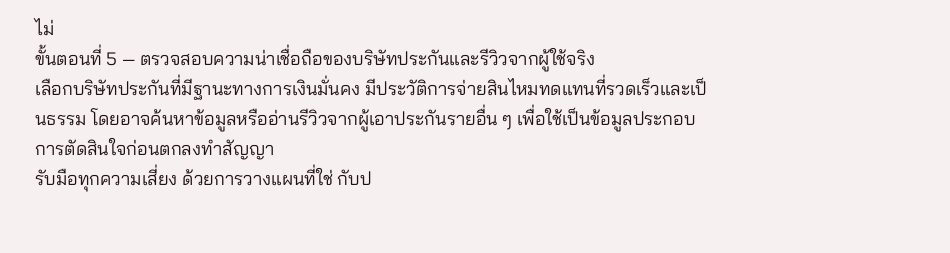ไม่
ขั้นตอนที่ 5 — ตรวจสอบความน่าเชื่อถือของบริษัทประกันและรีวิวจากผู้ใช้จริง
เลือกบริษัทประกันที่มีฐานะทางการเงินมั่นคง มีประวัติการจ่ายสินไหมทดแทนที่รวดเร็วและเป็นธรรม โดยอาจค้นหาข้อมูลหรืออ่านรีวิวจากผู้เอาประกันรายอื่น ๆ เพื่อใช้เป็นข้อมูลประกอบการตัดสินใจก่อนตกลงทำสัญญา
รับมือทุกความเสี่ยง ด้วยการวางแผนที่ใช่ กับป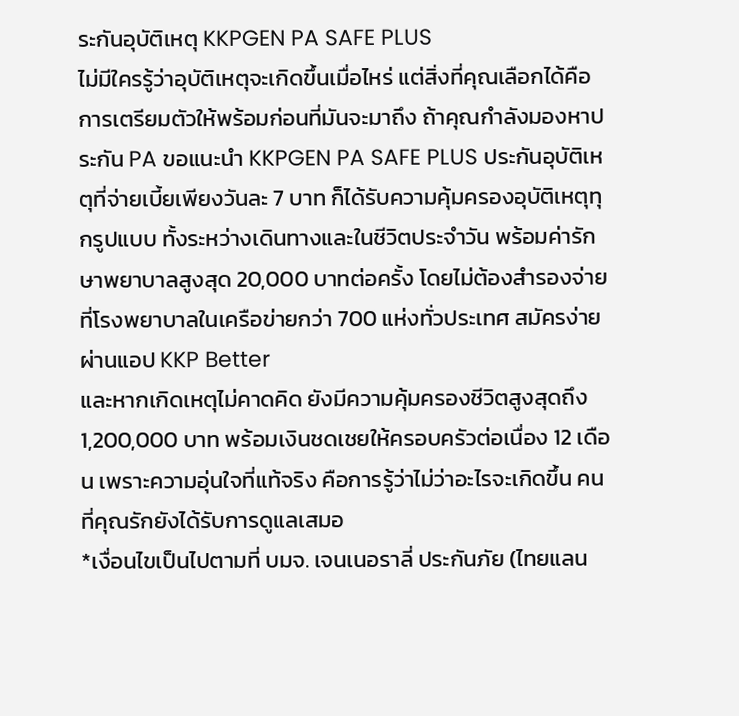ระกันอุบัติเหตุ KKPGEN PA SAFE PLUS
ไม่มีใครรู้ว่าอุบัติเหตุจะเกิดขึ้นเมื่อไหร่ แต่สิ่งที่คุณเลือกได้คือการเตรียมตัวให้พร้อมก่อนที่มันจะมาถึง ถ้าคุณกำลังมองหาประกัน PA ขอแนะนำ KKPGEN PA SAFE PLUS ประกันอุบัติเหตุที่จ่ายเบี้ยเพียงวันละ 7 บาท ก็ได้รับความคุ้มครองอุบัติเหตุทุกรูปแบบ ทั้งระหว่างเดินทางและในชีวิตประจำวัน พร้อมค่ารักษาพยาบาลสูงสุด 20,000 บาทต่อครั้ง โดยไม่ต้องสำรองจ่าย ที่โรงพยาบาลในเครือข่ายกว่า 700 แห่งทั่วประเทศ สมัครง่ายผ่านแอป KKP Better
และหากเกิดเหตุไม่คาดคิด ยังมีความคุ้มครองชีวิตสูงสุดถึง 1,200,000 บาท พร้อมเงินชดเชยให้ครอบครัวต่อเนื่อง 12 เดือน เพราะความอุ่นใจที่แท้จริง คือการรู้ว่าไม่ว่าอะไรจะเกิดขึ้น คนที่คุณรักยังได้รับการดูแลเสมอ
*เงื่อนไขเป็นไปตามที่ บมจ. เจนเนอราลี่ ประกันภัย (ไทยแลน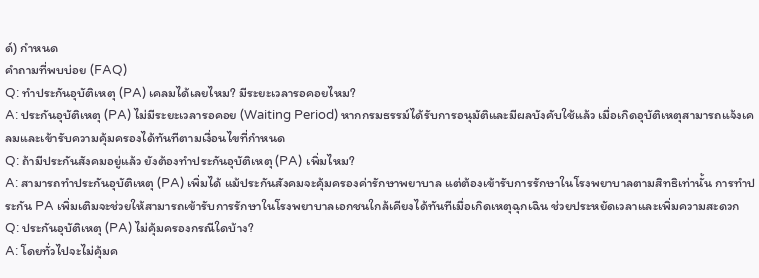ด์) กำหนด
คำถามที่พบบ่อย (FAQ)
Q: ทำประกันอุบัติเหตุ (PA) เคลมได้เลยไหม? มีระยะเวลารอคอยไหม?
A: ประกันอุบัติเหตุ (PA) ไม่มีระยะเวลารอคอย (Waiting Period) หากกรมธรรม์ได้รับการอนุมัติและมีผลบังคับใช้แล้ว เมื่อเกิดอุบัติเหตุสามารถแจ้งเคลมและเข้ารับความคุ้มครองได้ทันทีตามเงื่อนไขที่กำหนด
Q: ถ้ามีประกันสังคมอยู่แล้ว ยังต้องทำประกันอุบัติเหตุ (PA) เพิ่มไหม?
A: สามารถทำประกันอุบัติเหตุ (PA) เพิ่มได้ แม้ประกันสังคมจะคุ้มครองค่ารักษาพยาบาล แต่ต้องเข้ารับการรักษาในโรงพยาบาลตามสิทธิเท่านั้น การทำประกัน PA เพิ่มเติมจะช่วยให้สามารถเข้ารับการรักษาในโรงพยาบาลเอกชนใกล้เคียงได้ทันทีเมื่อเกิดเหตุฉุกเฉิน ช่วยประหยัดเวลาและเพิ่มความสะดวก
Q: ประกันอุบัติเหตุ (PA) ไม่คุ้มครองกรณีใดบ้าง?
A: โดยทั่วไปจะไม่คุ้มค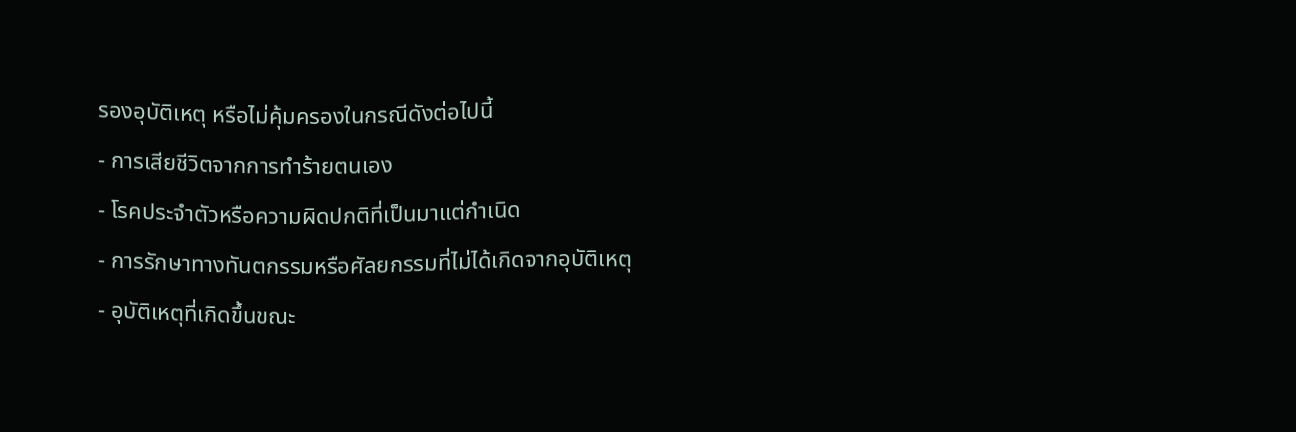รองอุบัติเหตุ หรือไม่คุ้มครองในกรณีดังต่อไปนี้
- การเสียชีวิตจากการทำร้ายตนเอง
- โรคประจำตัวหรือความผิดปกติที่เป็นมาแต่กำเนิด
- การรักษาทางทันตกรรมหรือศัลยกรรมที่ไม่ได้เกิดจากอุบัติเหตุ
- อุบัติเหตุที่เกิดขึ้นขณะ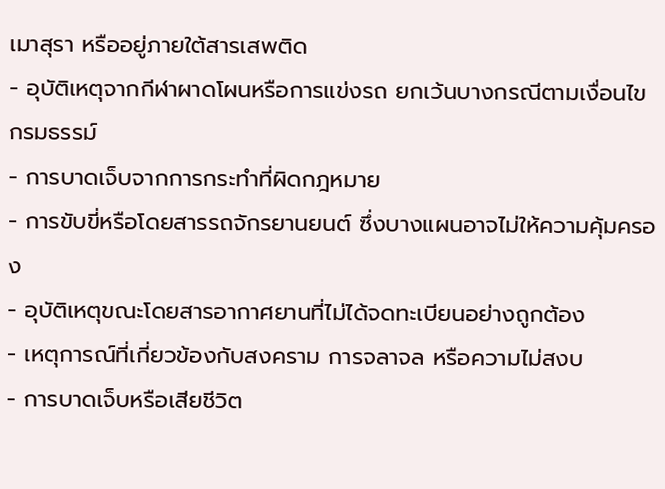เมาสุรา หรืออยู่ภายใต้สารเสพติด
- อุบัติเหตุจากกีฬาผาดโผนหรือการแข่งรถ ยกเว้นบางกรณีตามเงื่อนไขกรมธรรม์
- การบาดเจ็บจากการกระทำที่ผิดกฎหมาย
- การขับขี่หรือโดยสารรถจักรยานยนต์ ซึ่งบางแผนอาจไม่ให้ความคุ้มครอง
- อุบัติเหตุขณะโดยสารอากาศยานที่ไม่ได้จดทะเบียนอย่างถูกต้อง
- เหตุการณ์ที่เกี่ยวข้องกับสงคราม การจลาจล หรือความไม่สงบ
- การบาดเจ็บหรือเสียชีวิต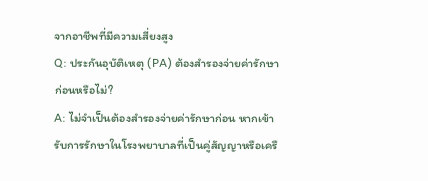จากอาชีพที่มีความเสี่ยงสูง
Q: ประกันอุบัติเหตุ (PA) ต้องสำรองจ่ายค่ารักษาก่อนหรือไม่?
A: ไม่จำเป็นต้องสำรองจ่ายค่ารักษาก่อน หากเข้ารับการรักษาในโรงพยาบาลที่เป็นคู่สัญญาหรือเครื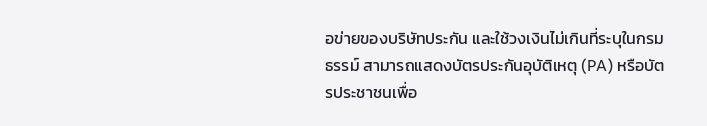อข่ายของบริษัทประกัน และใช้วงเงินไม่เกินที่ระบุในกรมธรรม์ สามารถแสดงบัตรประกันอุบัติเหตุ (PA) หรือบัตรประชาชนเพื่อ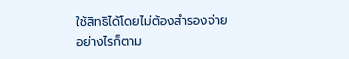ใช้สิทธิได้โดยไม่ต้องสำรองจ่าย
อย่างไรก็ตาม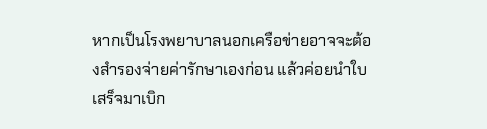หากเป็นโรงพยาบาลนอกเครือข่ายอาจจะต้องสำรองจ่ายค่ารักษาเองก่อน แล้วค่อยนำใบเสร็จมาเบิก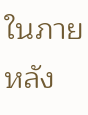ในภายหลัง